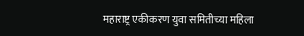महाराष्ट्र एकीकरण युवा समितीच्या महिला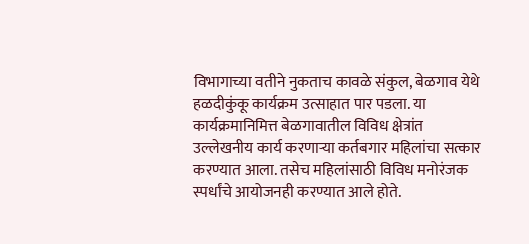विभागाच्या वतीने नुकताच कावळे संकुल, बेळगाव येथे हळदीकुंकू कार्यक्रम उत्साहात पार पडला. या कार्यक्रमानिमित्त बेळगावातील विविध क्षेत्रांत उल्लेखनीय कार्य करणाऱ्या कर्तबगार महिलांचा सत्कार करण्यात आला. तसेच महिलांसाठी विविध मनोरंजक स्पर्धांचे आयोजनही करण्यात आले होते.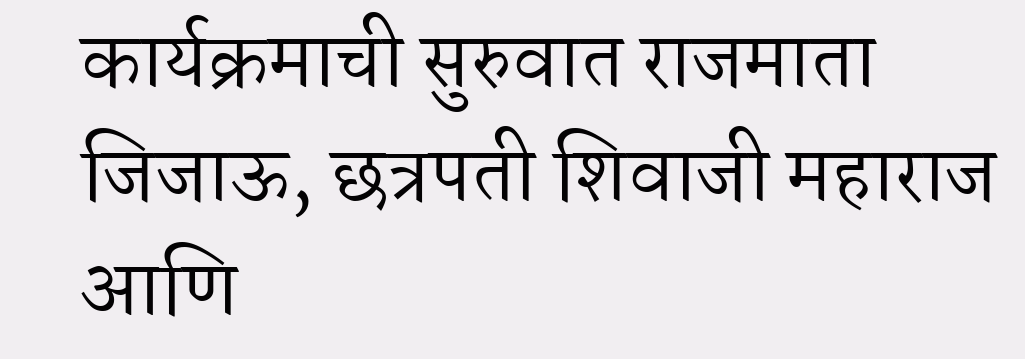कार्यक्रमाची सुरुवात राजमाता जिजाऊ, छत्रपती शिवाजी महाराज आणि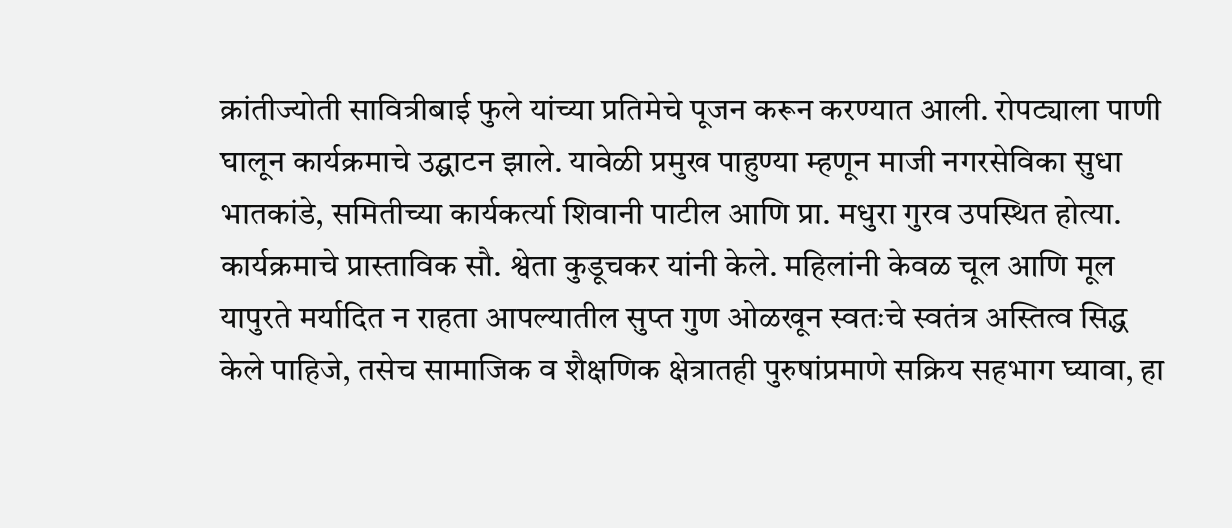क्रांतीज्योती सावित्रीबाई फुले यांच्या प्रतिमेचे पूजन करून करण्यात आली. रोपट्याला पाणी घालून कार्यक्रमाचे उद्घाटन झाले. यावेळी प्रमुख पाहुण्या म्हणून माजी नगरसेविका सुधा भातकांडे, समितीच्या कार्यकर्त्या शिवानी पाटील आणि प्रा. मधुरा गुरव उपस्थित होत्या.
कार्यक्रमाचे प्रास्ताविक सौ. श्वेता कुडूचकर यांनी केले. महिलांनी केवळ चूल आणि मूल यापुरते मर्यादित न राहता आपल्यातील सुप्त गुण ओळखून स्वतःचे स्वतंत्र अस्तित्व सिद्ध केले पाहिजे, तसेच सामाजिक व शैक्षणिक क्षेत्रातही पुरुषांप्रमाणे सक्रिय सहभाग घ्यावा, हा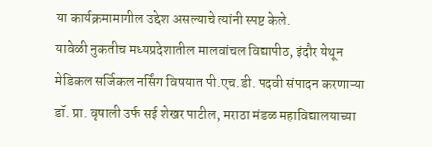या कार्यक्रमामागील उद्देश असल्याचे त्यांनी स्पष्ट केले.
यावेळी नुकतीच मध्यप्रदेशातील मालवांचल विद्यापीठ, इंदौर येथून मेडिकल सर्जिकल नर्सिंग विषयात पी.एच.डी. पदवी संपादन करणाऱ्या डॉ. प्रा. वृषाली उर्फ सई शेखर पाटील, मराठा मंडळ महाविद्यालयाच्या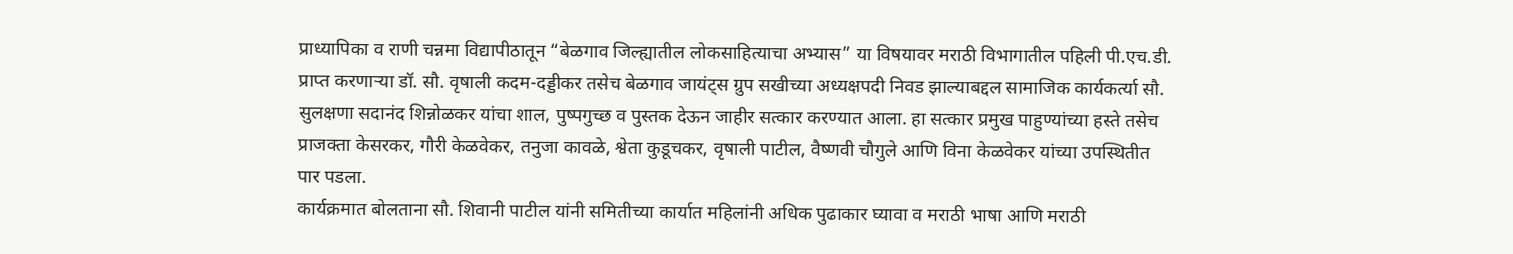प्राध्यापिका व राणी चन्नमा विद्यापीठातून “बेळगाव जिल्ह्यातील लोकसाहित्याचा अभ्यास” या विषयावर मराठी विभागातील पहिली पी.एच.डी. प्राप्त करणाऱ्या डॉ. सौ. वृषाली कदम-दड्डीकर तसेच बेळगाव जायंट्स ग्रुप सखीच्या अध्यक्षपदी निवड झाल्याबद्दल सामाजिक कार्यकर्त्या सौ. सुलक्षणा सदानंद शिन्नोळकर यांचा शाल, पुष्पगुच्छ व पुस्तक देऊन जाहीर सत्कार करण्यात आला. हा सत्कार प्रमुख पाहुण्यांच्या हस्ते तसेच प्राजक्ता केसरकर, गौरी केळवेकर, तनुजा कावळे, श्वेता कुडूचकर, वृषाली पाटील, वैष्णवी चौगुले आणि विना केळवेकर यांच्या उपस्थितीत पार पडला.
कार्यक्रमात बोलताना सौ. शिवानी पाटील यांनी समितीच्या कार्यात महिलांनी अधिक पुढाकार घ्यावा व मराठी भाषा आणि मराठी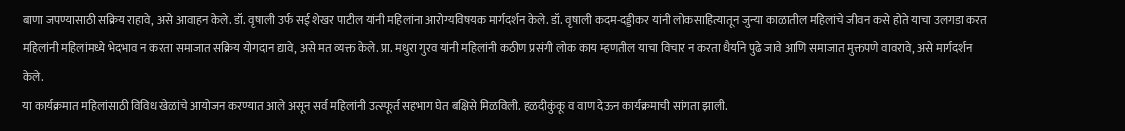बाणा जपण्यासाठी सक्रिय राहावे, असे आवाहन केले. डॉ. वृषाली उर्फ सई शेखर पाटील यांनी महिलांना आरोग्यविषयक मार्गदर्शन केले. डॉ. वृषाली कदम-दड्डीकर यांनी लोकसाहित्यातून जुन्या काळातील महिलांचे जीवन कसे होते याचा उलगडा करत महिलांनी महिलांमध्ये भेदभाव न करता समाजात सक्रिय योगदान द्यावे, असे मत व्यक्त केले. प्रा. मधुरा गुरव यांनी महिलांनी कठीण प्रसंगी लोक काय म्हणतील याचा विचार न करता धैर्याने पुढे जावे आणि समाजात मुक्तपणे वावरावे, असे मार्गदर्शन केले.
या कार्यक्रमात महिलांसाठी विविध खेळांचे आयोजन करण्यात आले असून सर्व महिलांनी उत्स्फूर्त सहभाग घेत बक्षिसे मिळविली. हळदीकुंकू व वाण देऊन कार्यक्रमाची सांगता झाली.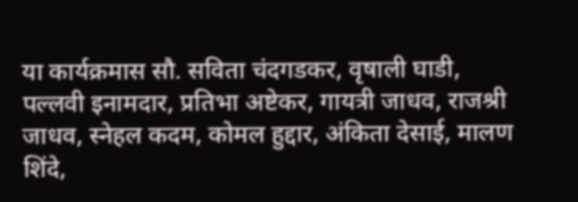या कार्यक्रमास सौ. सविता चंदगडकर, वृषाली घाडी, पल्लवी इनामदार, प्रतिभा अष्टेकर, गायत्री जाधव, राजश्री जाधव, स्नेहल कदम, कोमल हुद्दार, अंकिता देसाई, मालण शिंदे,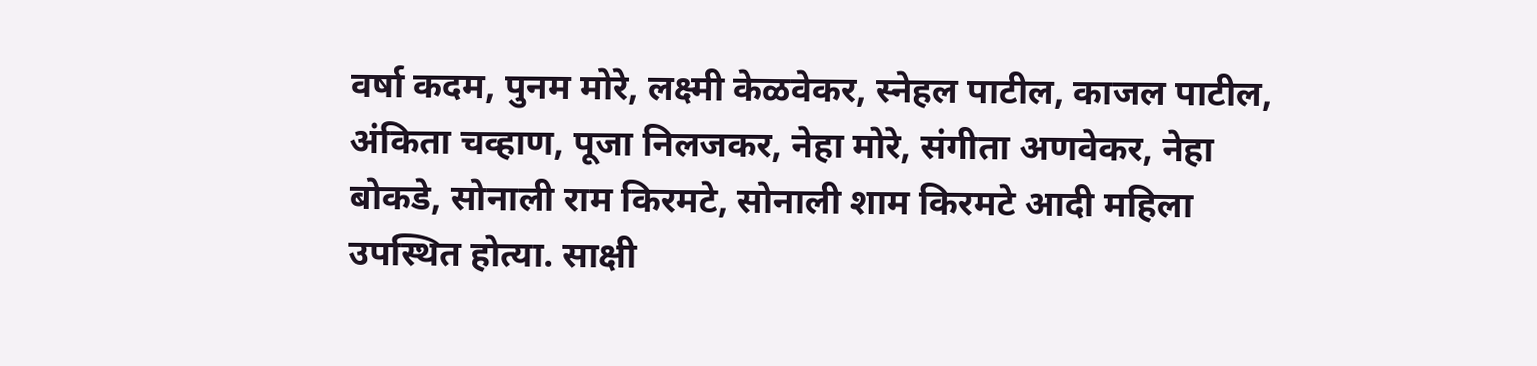वर्षा कदम, पुनम मोरे, लक्ष्मी केळवेकर, स्नेहल पाटील, काजल पाटील, अंकिता चव्हाण, पूजा निलजकर, नेहा मोरे, संगीता अणवेकर, नेहा बोकडे, सोनाली राम किरमटे, सोनाली शाम किरमटे आदी महिला उपस्थित होत्या. साक्षी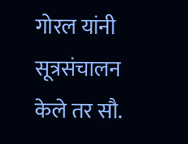गोरल यांनी सूत्रसंचालन केले तर सौ.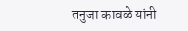तनुजा कावळे यांनी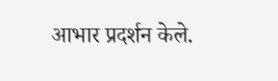आभार प्रदर्शन केले.